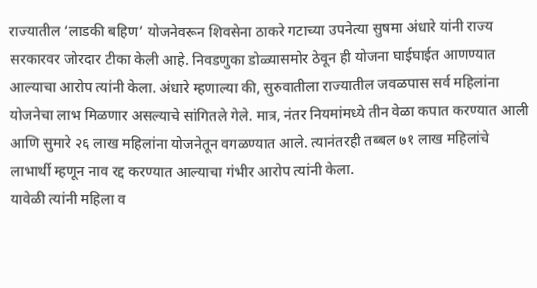राज्यातील ‘लाडकी बहिण’ योजनेवरून शिवसेना ठाकरे गटाच्या उपनेत्या सुषमा अंधारे यांनी राज्य सरकारवर जोरदार टीका केली आहे. निवडणुका डोळ्यासमोर ठेवून ही योजना घाईघाईत आणण्यात आल्याचा आरोप त्यांनी केला. अंधारे म्हणाल्या की, सुरुवातीला राज्यातील जवळपास सर्व महिलांना योजनेचा लाभ मिळणार असल्याचे सांगितले गेले. मात्र, नंतर नियमांमध्ये तीन वेळा कपात करण्यात आली आणि सुमारे २६ लाख महिलांना योजनेतून वगळण्यात आले. त्यानंतरही तब्बल ७१ लाख महिलांचे लाभार्थी म्हणून नाव रद्द करण्यात आल्याचा गंभीर आरोप त्यांनी केला.
यावेळी त्यांनी महिला व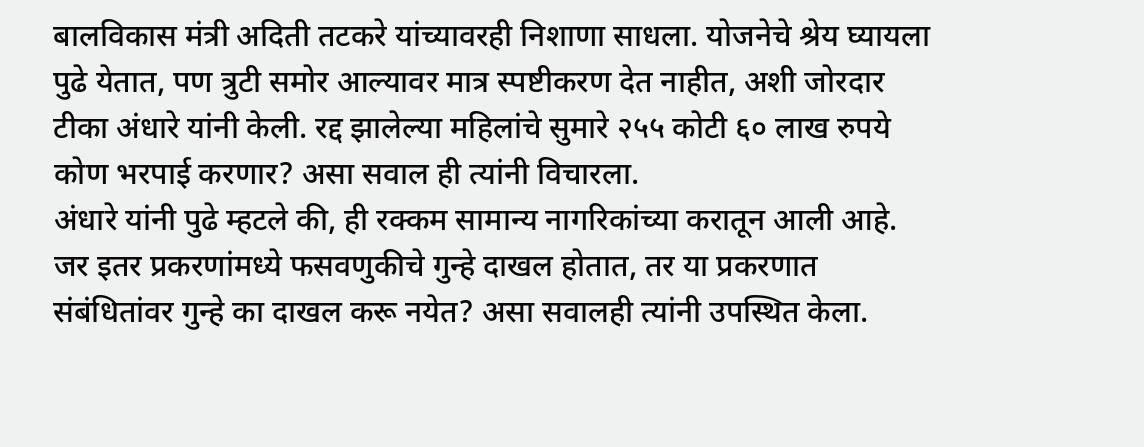बालविकास मंत्री अदिती तटकरे यांच्यावरही निशाणा साधला. योजनेचे श्रेय घ्यायला पुढे येतात, पण त्रुटी समोर आल्यावर मात्र स्पष्टीकरण देत नाहीत, अशी जोरदार टीका अंधारे यांनी केली. रद्द झालेल्या महिलांचे सुमारे २५५ कोटी ६० लाख रुपये कोण भरपाई करणार? असा सवाल ही त्यांनी विचारला.
अंधारे यांनी पुढे म्हटले की, ही रक्कम सामान्य नागरिकांच्या करातून आली आहे. जर इतर प्रकरणांमध्ये फसवणुकीचे गुन्हे दाखल होतात, तर या प्रकरणात संबंधितांवर गुन्हे का दाखल करू नयेत? असा सवालही त्यांनी उपस्थित केला.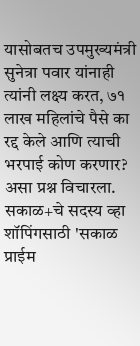यासोबतच उपमुख्यमंत्री सुनेत्रा पवार यांनाही त्यांनी लक्ष्य करत, ७१ लाख महिलांचे पैसे का रद्द केले आणि त्याची भरपाई कोण करणार? असा प्रश्न विचारला.
सकाळ+चे सदस्य व्हा
शॉपिंगसाठी 'सकाळ प्राईम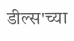डील्स'च्या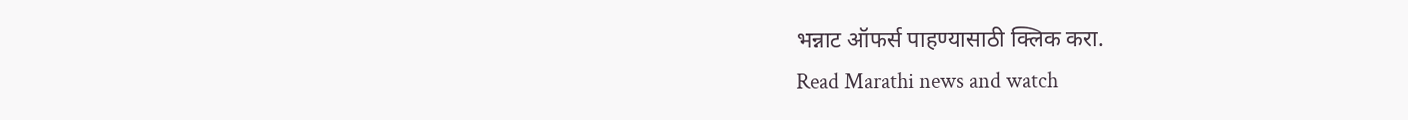भन्नाट ऑफर्स पाहण्यासाठी क्लिक करा.
Read Marathi news and watch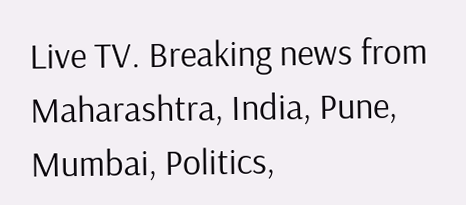Live TV. Breaking news from Maharashtra, India, Pune, Mumbai, Politics,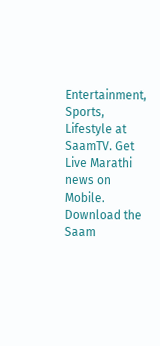Entertainment, Sports, Lifestyle at SaamTV. Get Live Marathi news on Mobile. Download the Saam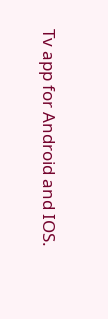Tv app for Android and IOS.